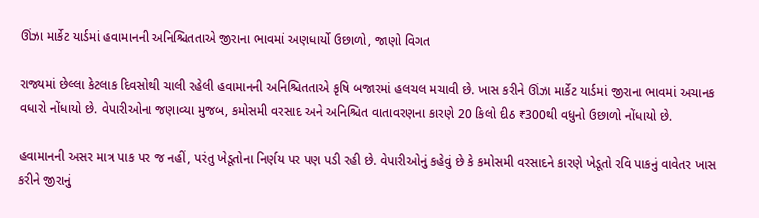ઊંઝા માર્કેટ યાર્ડમાં હવામાનની અનિશ્ચિતતાએ જીરાના ભાવમાં અણધાર્યો ઉછાળો, જાણો વિગત

રાજ્યમાં છેલ્લા કેટલાક દિવસોથી ચાલી રહેલી હવામાનની અનિશ્ચિતતાએ કૃષિ બજારમાં હલચલ મચાવી છે. ખાસ કરીને ઊંઝા માર્કેટ યાર્ડમાં જીરાના ભાવમાં અચાનક વધારો નોંધાયો છે. વેપારીઓના જણાવ્યા મુજબ, કમોસમી વરસાદ અને અનિશ્ચિત વાતાવરણના કારણે 20 કિલો દીઠ ₹300થી વધુનો ઉછાળો નોંધાયો છે.

હવામાનની અસર માત્ર પાક પર જ નહીં, પરંતુ ખેડૂતોના નિર્ણય પર પણ પડી રહી છે. વેપારીઓનું કહેવું છે કે કમોસમી વરસાદને કારણે ખેડૂતો રવિ પાકનું વાવેતર ખાસ કરીને જીરાનું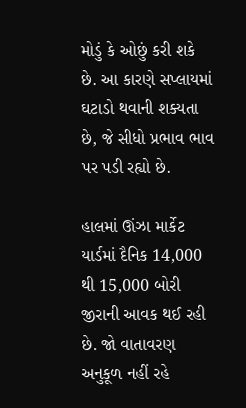મોડું કે ઓછું કરી શકે છે. આ કારણે સપ્લાયમાં ઘટાડો થવાની શક્યતા છે, જે સીધો પ્રભાવ ભાવ પર પડી રહ્યો છે.

હાલમાં ઊંઝા માર્કેટ યાર્ડમાં દૈનિક 14,000 થી 15,000 બોરી જીરાની આવક થઈ રહી છે. જો વાતાવરણ અનુકૂળ નહીં રહે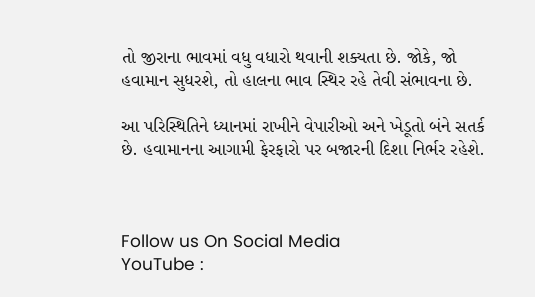તો જીરાના ભાવમાં વધુ વધારો થવાની શક્યતા છે. જોકે, જો હવામાન સુધરશે, તો હાલના ભાવ સ્થિર રહે તેવી સંભાવના છે.

આ પરિસ્થિતિને ધ્યાનમાં રાખીને વેપારીઓ અને ખેડૂતો બંને સતર્ક છે. હવામાનના આગામી ફેરફારો પર બજારની દિશા નિર્ભર રહેશે.



Follow us On Social Media
YouTube :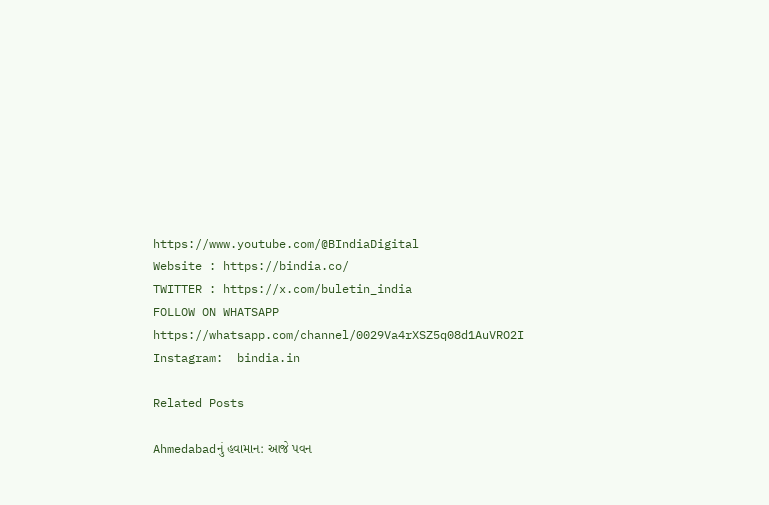https://www.youtube.com/@BIndiaDigital
Website : https://bindia.co/
TWITTER : https://x.com/buletin_india
FOLLOW ON WHATSAPP  https://whatsapp.com/channel/0029Va4rXSZ5q08d1AuVRO2I
Instagram:  bindia.in

Related Posts

Ahmedabadનું હવામાન: આજે પવન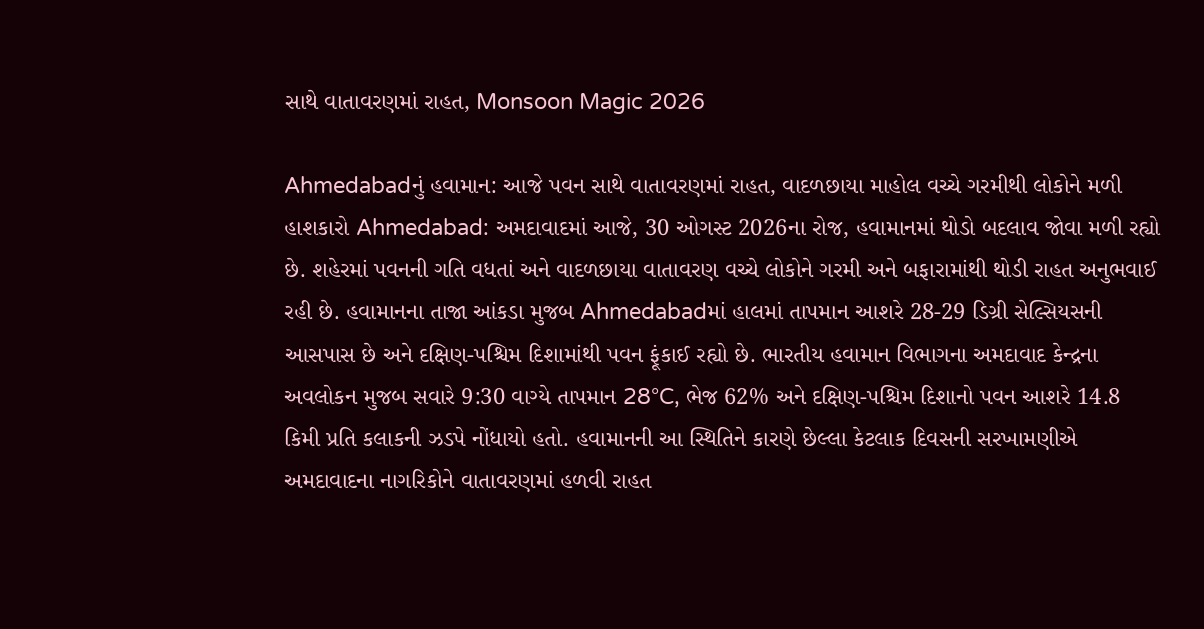સાથે વાતાવરણમાં રાહત, Monsoon Magic 2026

Ahmedabadનું હવામાન: આજે પવન સાથે વાતાવરણમાં રાહત, વાદળછાયા માહોલ વચ્ચે ગરમીથી લોકોને મળી હાશકારો Ahmedabad: અમદાવાદમાં આજે, 30 ઓગસ્ટ 2026ના રોજ, હવામાનમાં થોડો બદલાવ જોવા મળી રહ્યો છે. શહેરમાં પવનની ગતિ વધતાં અને વાદળછાયા વાતાવરણ વચ્ચે લોકોને ગરમી અને બફારામાંથી થોડી રાહત અનુભવાઈ રહી છે. હવામાનના તાજા આંકડા મુજબ Ahmedabadમાં હાલમાં તાપમાન આશરે 28-29 ડિગ્રી સેલ્સિયસની આસપાસ છે અને દક્ષિણ-પશ્ચિમ દિશામાંથી પવન ફૂંકાઈ રહ્યો છે. ભારતીય હવામાન વિભાગના અમદાવાદ કેન્દ્રના અવલોકન મુજબ સવારે 9:30 વાગ્યે તાપમાન 28°C, ભેજ 62% અને દક્ષિણ-પશ્ચિમ દિશાનો પવન આશરે 14.8 કિમી પ્રતિ કલાકની ઝડપે નોંધાયો હતો. હવામાનની આ સ્થિતિને કારણે છેલ્લા કેટલાક દિવસની સરખામણીએ અમદાવાદના નાગરિકોને વાતાવરણમાં હળવી રાહત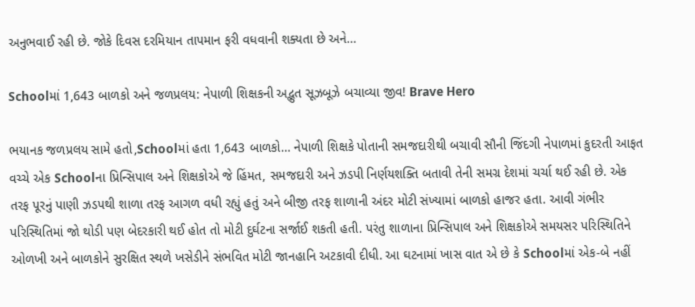અનુભવાઈ રહી છે. જોકે દિવસ દરમિયાન તાપમાન ફરી વધવાની શક્યતા છે અને…

Schoolમાં 1,643 બાળકો અને જળપ્રલય: નેપાળી શિક્ષકની અદ્ભુત સૂઝબૂઝે બચાવ્યા જીવ! Brave Hero

ભયાનક જળપ્રલય સામે હતો,Schoolમાં હતા 1,643 બાળકો… નેપાળી શિક્ષકે પોતાની સમજદારીથી બચાવી સૌની જિંદગી નેપાળમાં કુદરતી આફત વચ્ચે એક Schoolના પ્રિન્સિપાલ અને શિક્ષકોએ જે હિંમત, સમજદારી અને ઝડપી નિર્ણયશક્તિ બતાવી તેની સમગ્ર દેશમાં ચર્ચા થઈ રહી છે. એક તરફ પૂરનું પાણી ઝડપથી શાળા તરફ આગળ વધી રહ્યું હતું અને બીજી તરફ શાળાની અંદર મોટી સંખ્યામાં બાળકો હાજર હતા. આવી ગંભીર પરિસ્થિતિમાં જો થોડી પણ બેદરકારી થઈ હોત તો મોટી દુર્ઘટના સર્જાઈ શકતી હતી. પરંતુ શાળાના પ્રિન્સિપાલ અને શિક્ષકોએ સમયસર પરિસ્થિતિને ઓળખી અને બાળકોને સુરક્ષિત સ્થળે ખસેડીને સંભવિત મોટી જાનહાનિ અટકાવી દીધી. આ ઘટનામાં ખાસ વાત એ છે કે Schoolમાં એક-બે નહીં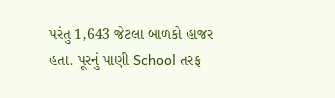પરંતુ 1,643 જેટલા બાળકો હાજર હતા. પૂરનું પાણી School તરફ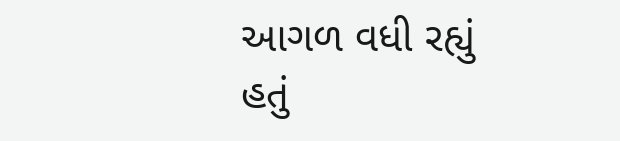આગળ વધી રહ્યું હતું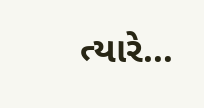ત્યારે…